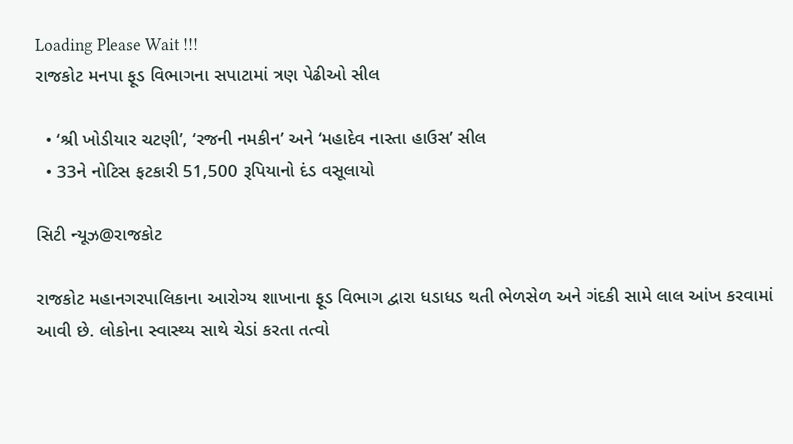Loading Please Wait !!!
રાજકોટ મનપા ફૂડ વિભાગના સપાટામાં ત્રણ પેઢીઓ સીલ

  • ‘શ્રી ખોડીયાર ચટણી’, ‘રજની નમકીન’ અને ‘મહાદેવ નાસ્તા હાઉસ’ સીલ
  • 33ને નોટિસ ફટકારી 51,500 રૂપિયાનો દંડ વસૂલાયો

સિટી ન્યૂઝ@રાજકોટ

રાજકોટ મહાનગરપાલિકાના આરોગ્ય શાખાના ફૂડ વિભાગ દ્વારા ધડાધડ થતી ભેળસેળ અને ગંદકી સામે લાલ આંખ કરવામાં આવી છે. લોકોના સ્વાસ્થ્ય સાથે ચેડાં કરતા તત્વો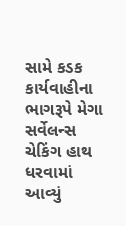સામે કડક કાર્યવાહીના ભાગરૂપે મેગા સર્વેલન્સ ચેકિંગ હાથ ધરવામાં આવ્યું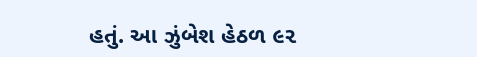હતું. આ ઝુંબેશ હેઠળ ૯૨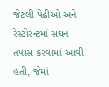જેટલી પેઢીઓ અને રેસ્ટોરન્ટમાં સઘન તપાસ કરવામાં આવી હતી, જેમાં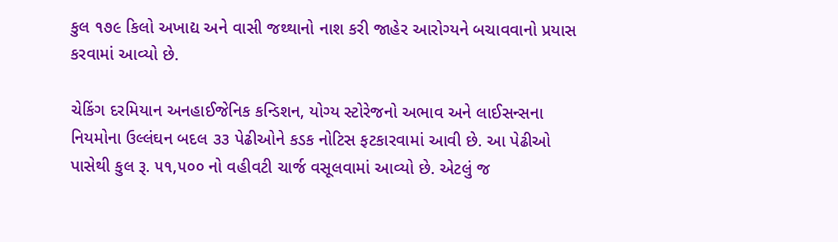કુલ ૧૭૯ કિલો અખાદ્ય અને વાસી જથ્થાનો નાશ કરી જાહેર આરોગ્યને બચાવવાનો પ્રયાસ કરવામાં આવ્યો છે.

ચેકિંગ દરમિયાન અનહાઈજેનિક કન્ડિશન, યોગ્ય સ્ટોરેજનો અભાવ અને લાઈસન્સના નિયમોના ઉલ્લંઘન બદલ ૩૩ પેઢીઓને કડક નોટિસ ફટકારવામાં આવી છે. આ પેઢીઓ પાસેથી કુલ રૂ. ૫૧,૫૦૦ નો વહીવટી ચાર્જ વસૂલવામાં આવ્યો છે. એટલું જ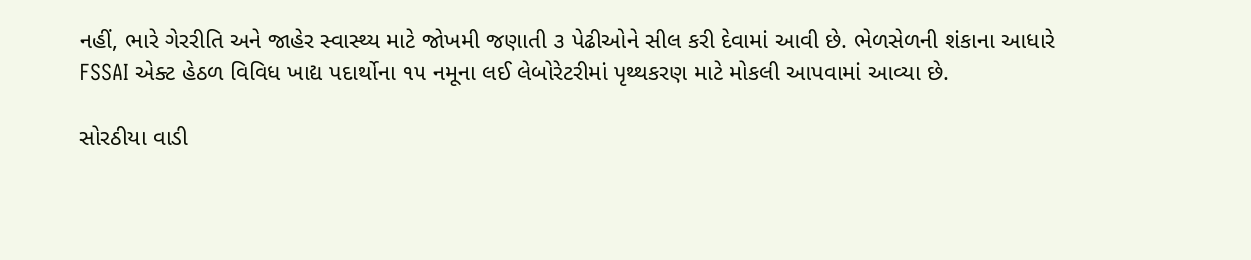નહીં, ભારે ગેરરીતિ અને જાહેર સ્વાસ્થ્ય માટે જોખમી જણાતી ૩ પેઢીઓને સીલ કરી દેવામાં આવી છે. ભેળસેળની શંકાના આધારે FSSAI એક્ટ હેઠળ વિવિધ ખાદ્ય પદાર્થોના ૧૫ નમૂના લઈ લેબોરેટરીમાં પૃથ્થકરણ માટે મોકલી આપવામાં આવ્યા છે.

સોરઠીયા વાડી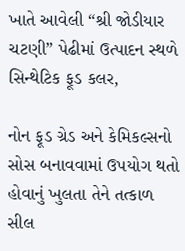ખાતે આવેલી “શ્રી જોડીયાર ચટણી” પેઢીમાં ઉત્પાદન સ્થળે સિન્થેટિક ફૂડ કલર,

નોન ફૂડ ગ્રેડ અને કેમિકલ્સનો સોસ બનાવવામાં ઉપયોગ થતો હોવાનું ખુલતા તેને તત્કાળ સીલ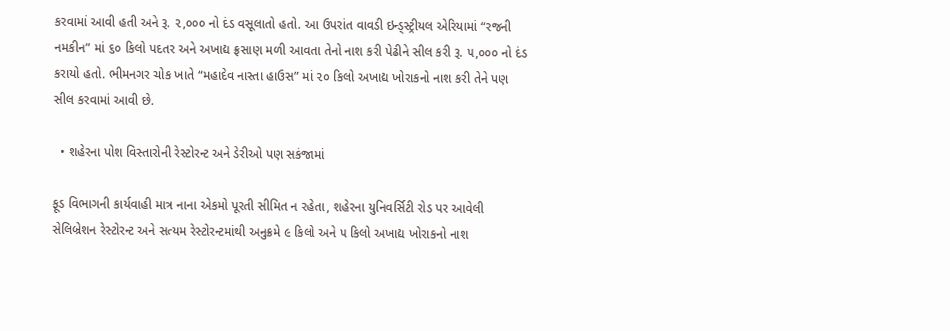કરવામાં આવી હતી અને રૂ. ૨,૦૦૦ નો દંડ વસૂલાતો હતો. આ ઉપરાંત વાવડી ઇન્ડ્સ્ટ્રીયલ એરિયામાં “રજની નમકીન” માં ૬૦ કિલો પદતર અને અખાદ્ય ફ્રસાણ મળી આવતા તેનો નાશ કરી પેઢીને સીલ કરી રૂ. ૫,૦૦૦ નો દંડ કરાયો હતો. ભીમનગર ચોક ખાતે “મહાદેવ નાસ્તા હાઉસ” માં ૨૦ કિલો અખાદ્ય ખોરાકનો નાશ કરી તેને પણ સીલ કરવામાં આવી છે.

  • શહેરના પોશ વિસ્તારોની રેસ્ટોરન્ટ અને ડેરીઓ પણ સકંજામાં

ફૂડ વિભાગની કાર્યવાહી માત્ર નાના એકમો પૂરતી સીમિત ન રહેતા, શહેરના યુનિવર્સિટી રોડ પર આવેલી સેલિબ્રેશન રેસ્ટોરન્ટ અને સત્યમ રેસ્ટોરન્ટમાંથી અનુક્રમે ૯ કિલો અને ૫ કિલો અખાદ્ય ખોરાકનો નાશ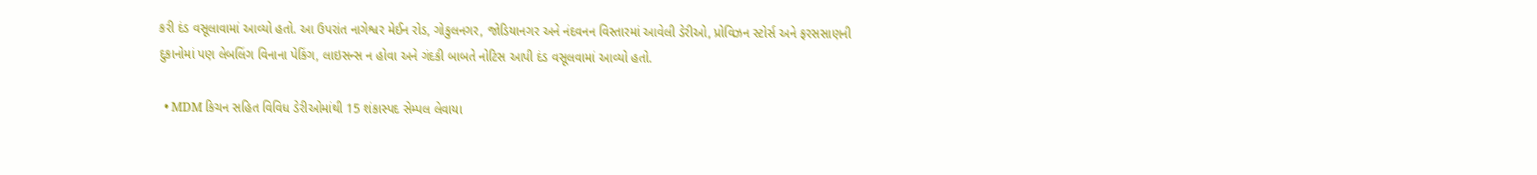કરી દંડ વસૂલાવામાં આવ્યો હતો. આ ઉપરાંત નાગેશ્વર મેઈન રોડ, ગોકુલનગર, જોડિયાનગર અને નંદવનન વિસ્તારમાં આવેલી ડેરીઓ, પ્રોવિઝન સ્ટોર્સ અને ફરસસાણની દુકાનોમાં પણ લેબલિંગ વિનાના પેકિંગ, લાઇસન્સ ન હોવા અને ગંદકી બાબતે નોટિસ આપી દંડ વસૂલવામાં આવ્યો હતો.

  • MDM કિચન સહિત વિવિધ ડેરીઓમાંથી 15 શંકાસ્પદ સેમ્પલ લેવાયા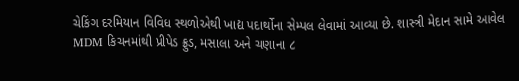ચેકિંગ દરમિયાન વિવિધ સ્થળોએથી ખાદ્ય પદાર્થોના સેમ્પલ લેવામાં આવ્યા છે. શાસ્ત્રી મેદાન સામે આવેલ MDM કિચનમાંથી પ્રીપેડ ફ્રુડ, મસાલા અને ચણાના ૮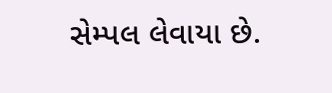સેમ્પલ લેવાયા છે.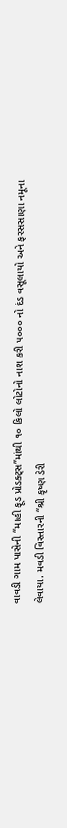વાવડી ગામ પાસેની “માહી ફૂડ પ્રોડક્ટ્સ”માંથી ૧૦ કિલો લોટોનો નાશ કરી ૫૦૦૦ નો દંડ વસૂલાયો અને ફરસસાણા નમૂના લેવાયા. મવડી વિસ્તારની “શ્રી કૃષ્ણ ડેરી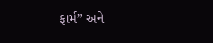ફાર્મ” અને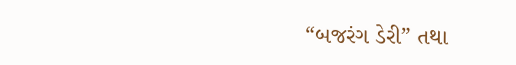“બજરંગ ડેરી” તથા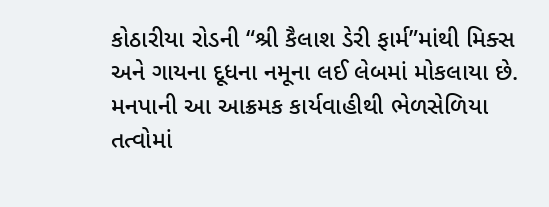કોઠારીયા રોડની “શ્રી કૈલાશ ડેરી ફાર્મ”માંથી મિક્સ અને ગાયના દૂધના નમૂના લઈ લેબમાં મોકલાયા છે. મનપાની આ આક્રમક કાર્યવાહીથી ભેળસેળિયા તત્વોમાં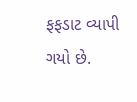ફફડાટ વ્યાપી ગયો છે.